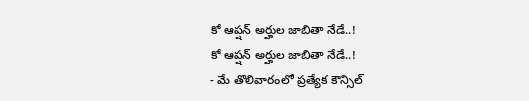కో ఆప్షన్ అర్హుల జాబితా నేడే..!
కో ఆప్షన్ అర్హుల జాబితా నేడే..!
- మే తొలివారంలో ప్రత్యేక కౌన్సిల్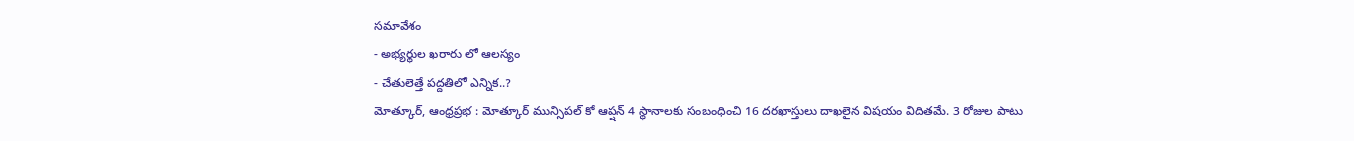సమావేశం
- అభ్యర్థుల ఖరారు లో ఆలస్యం
- చేతులెత్తే పద్దతిలో ఎన్నిక..?
మోత్కూర్, ఆంధ్రప్రభ : మోత్కూర్ మున్సిపల్ కో ఆప్షన్ 4 స్థానాలకు సంబంధించి 16 దరఖాస్తులు దాఖలైన విషయం విదితమే. 3 రోజుల పాటు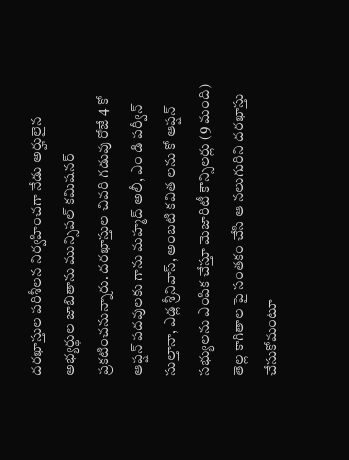దరఖాస్తుల పరిశీలన నిర్వహించగా నేడు అర్హులైన అభ్యర్థుల జాబితాను మున్సిపల్ కమిషనర్ ప్రకటించనున్నారు. దరఖాస్తుల చివరి గడువు రోజే 4 కో ఆప్షన్ పదవులకు గాను మహ్మద్ అలీ, ఎం డి పర్వీన్ సుల్తానా, ఎడ్ల శ్రీనివాస్, అంబటి కవిత లను కో ఆప్షన్ సభ్యులను ఎంపిక చేస్తూ మెజారిటీ కౌన్సిలర్లు (9 మంది) తెల్ల కాగితాల పై సంతకం చేసి ఆ నలుగురిని దరఖాస్తు చేసుకోమంటూ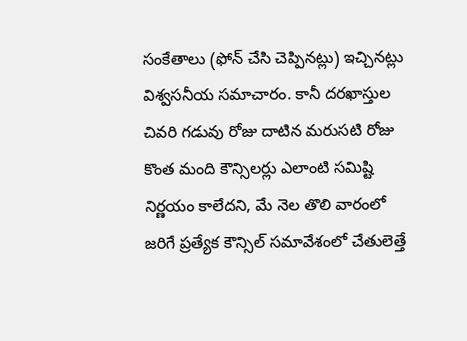సంకేతాలు (ఫోన్ చేసి చెప్పినట్లు) ఇచ్చినట్లు విశ్వసనీయ సమాచారం. కానీ దరఖాస్తుల చివరి గడువు రోజు దాటిన మరుసటి రోజు కొంత మంది కౌన్సిలర్లు ఎలాంటి సమిష్టి నిర్ణయం కాలేదని, మే నెల తొలి వారంలో జరిగే ప్రత్యేక కౌన్సిల్ సమావేశంలో చేతులెత్తే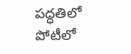పద్ధతిలో పోటీలో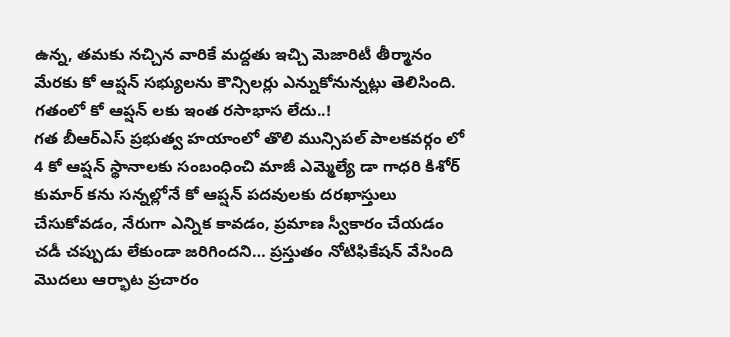ఉన్న, తమకు నచ్చిన వారికే మద్దతు ఇచ్చి మెజారిటీ తీర్మానం మేరకు కో ఆప్షన్ సభ్యులను కౌన్సిలర్లు ఎన్నుకోనున్నట్లు తెలిసింది.
గతంలో కో ఆప్షన్ లకు ఇంత రసాభాస లేదు..!
గత బీఆర్ఎస్ ప్రభుత్వ హయాంలో తొలి మున్సిపల్ పాలకవర్గం లో 4 కో ఆప్షన్ స్థానాలకు సంబంధించి మాజీ ఎమ్మెల్యే డా గాధరి కిశోర్ కుమార్ కను సన్నల్లోనే కో ఆప్షన్ పదవులకు దరఖాస్తులు చేసుకోవడం, నేరుగా ఎన్నిక కావడం, ప్రమాణ స్వీకారం చేయడం చడీ చప్పుడు లేకుండా జరిగిందని… ప్రస్తుతం నోటిఫికేషన్ వేసింది మొదలు ఆర్భాట ప్రచారం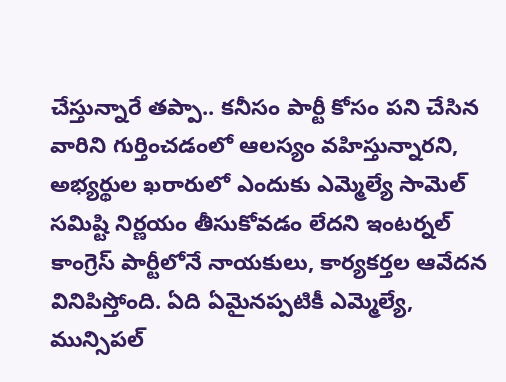చేస్తున్నారే తప్పా.. కనీసం పార్టీ కోసం పని చేసిన వారిని గుర్తించడంలో ఆలస్యం వహిస్తున్నారని, అభ్యర్థుల ఖరారులో ఎందుకు ఎమ్మెల్యే సామెల్ సమిష్టి నిర్ణయం తీసుకోవడం లేదని ఇంటర్నల్ కాంగ్రెస్ పార్టీలోనే నాయకులు, కార్యకర్తల ఆవేదన వినిపిస్తోంది. ఏది ఏమైనప్పటికీ ఎమ్మెల్యే, మున్సిపల్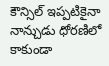కౌన్సిల్ ఇప్పటికైనా నాన్చుడు ధోరణిలో కాకుండా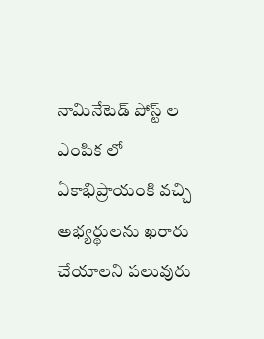నామినేటెడ్ పోస్ట్ ల ఎంపిక లో ఏకాభిప్రాయంకి వచ్చి అభ్యర్థులను ఖరారు చేయాలని పలువురు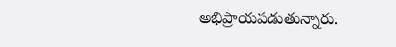అభిప్రాయపడుతున్నారు.